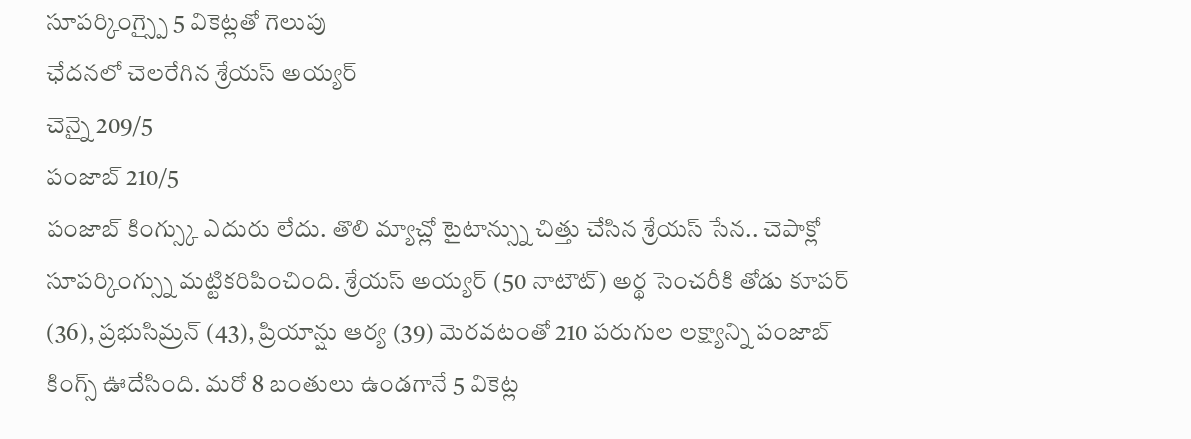సూపర్కింగ్స్పై 5 వికెట్లతో గెలుపు
ఛేదనలో చెలరేగిన శ్రేయస్ అయ్యర్
చెన్నై 209/5
పంజాబ్ 210/5
పంజాబ్ కింగ్స్కు ఎదురు లేదు. తొలి మ్యాచ్లో టైటాన్స్ను చిత్తు చేసిన శ్రేయస్ సేన.. చెపాక్లో సూపర్కింగ్స్ను మట్టికరిపించింది. శ్రేయస్ అయ్యర్ (50 నాటౌట్) అర్థ సెంచరీకి తోడు కూపర్ (36), ప్రభుసిమ్రన్ (43), ప్రియాన్షు ఆర్య (39) మెరవటంతో 210 పరుగుల లక్ష్యాన్ని పంజాబ్ కింగ్స్ ఊదేసింది. మరో 8 బంతులు ఉండగానే 5 వికెట్ల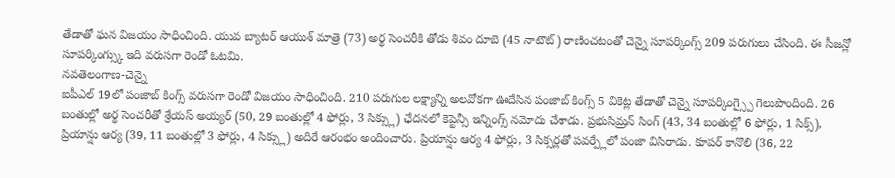తేడాతో ఘన విజయం సాధించింది. యువ బ్యాటర్ ఆయుశ్ మాత్రె (73) అర్థ సెంచరీకి తోడు శివం దూబె (45 నాటౌట్) రాణించటంతో చెన్నై సూపర్కింగ్స్ 209 పరుగులు చేసింది. ఈ సీజన్లో సూపర్కింగ్స్కు ఇది వరుసగా రెండో ఓటమి.
నవతెలంగాణ-చెన్నై
ఐపీఎల్ 19లో పంజాబ్ కింగ్స్ వరుసగా రెండో విజయం సాధించింది. 210 పరుగుల లక్ష్యాన్ని అలవోకగా ఊదేసిన పంజాబ్ కింగ్స్ 5 వికెట్ల తేడాతో చెన్నై సూపర్కింగ్స్పై గెలుపొందింది. 26 బంతుల్లో అర్థ సెంచరీతో శ్రేయస్ అయ్యర్ (50, 29 బంతుల్లో 4 ఫోర్లు, 3 సిక్స్లు) ఛేదనలో కెప్టెన్సీ ఇన్నింగ్స్ నమోదు చేశాడు. ప్రభుసిమ్రన్ సింగ్ (43, 34 బంతుల్లో 6 ఫోర్లు, 1 సిక్స్), ప్రియాన్షు ఆర్య (39, 11 బంతుల్లో 3 ఫోర్లు, 4 సిక్స్లు) అదిరే ఆరంభం అందించారు. ప్రియాన్షు ఆర్య 4 ఫోర్లు, 3 సిక్సర్లతో పవర్ప్లేలో పంజా విసిరాడు. కూపర్ కానొలి (36, 22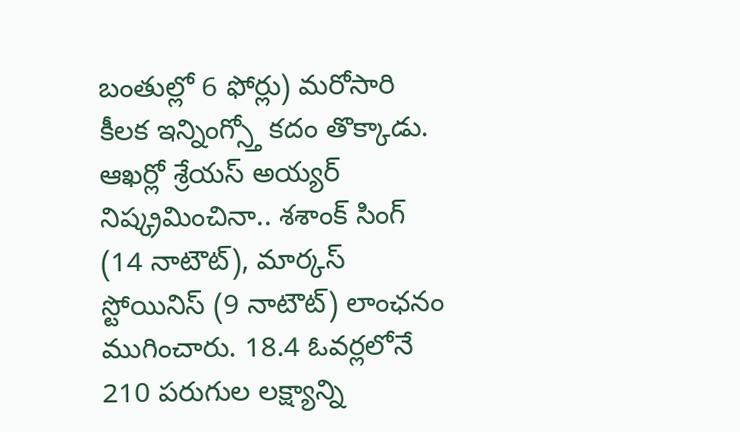బంతుల్లో 6 ఫోర్లు) మరోసారి కీలక ఇన్నింగ్స్తో కదం తొక్కాడు. ఆఖర్లో శ్రేయస్ అయ్యర్ నిష్క్రమించినా.. శశాంక్ సింగ్ (14 నాటౌట్), మార్కస్ స్టోయినిస్ (9 నాటౌట్) లాంఛనం ముగించారు. 18.4 ఓవర్లలోనే 210 పరుగుల లక్ష్యాన్ని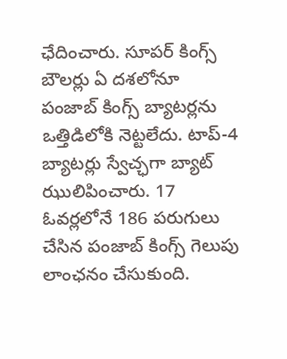ఛేదించారు. సూపర్ కింగ్స్ బౌలర్లు ఏ దశలోనూ పంజాబ్ కింగ్స్ బ్యాటర్లను ఒత్తిడిలోకి నెట్టలేదు. టాప్-4 బ్యాటర్లు స్వేచ్ఛగా బ్యాట్ ఝులిపించారు. 17 ఓవర్లలోనే 186 పరుగులు చేసిన పంజాబ్ కింగ్స్ గెలుపు లాంఛనం చేసుకుంది.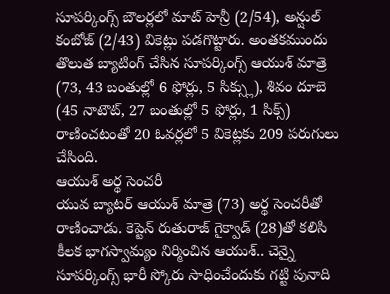సూపర్కింగ్స్ బౌలర్లలో మాట్ హెన్రీ (2/54), అన్షుల్ కంబోజ్ (2/43) వికెట్లు పడగొట్టారు. అంతకముందు తొలుత బ్యాటింగ్ చేసిన సూపర్కింగ్స్ ఆయుశ్ మాత్రె (73, 43 బంతుల్లో 6 ఫోర్లు, 5 సిక్స్లు), శివం దూబె (45 నాటౌట్, 27 బంతుల్లో 5 ఫోర్లు, 1 సిక్స్) రాణించటంతో 20 ఓవర్లలో 5 వికెట్లకు 209 పరుగులు చేసింది.
ఆయుశ్ అర్థ సెంచరీ
యువ బ్యాటర్ ఆయుశ్ మాత్రె (73) అర్థ సెంచరీతో రాణించాడు. కెప్టెన్ రుతురాజ్ గైక్వాడ్ (28)తో కలిసి కీలక భాగస్వామ్యం నిర్మించిన ఆయుశ్.. చెన్నై సూపర్కింగ్స్ భారీ స్కోరు సాధించేందుకు గట్టి పునాది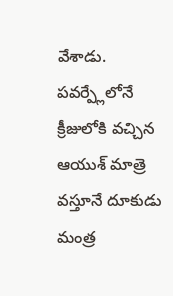వేశాడు. పవర్ప్లేలోనే క్రీజులోకి వచ్చిన ఆయుశ్ మాత్రె వస్తూనే దూకుడు మంత్ర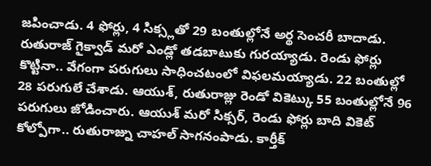జపించాడు. 4 ఫోర్లు, 4 సిక్స్లతో 29 బంతుల్లోనే అర్థ సెంచరీ బాదాడు. రుతురాజ్ గైక్వాడ్ మరో ఎండ్లో తడబాటుకు గురయ్యాడు. రెండు ఫోర్లు కొట్టినా.. వేగంగా పరుగులు సాధించటంలో విఫలమయ్యాడు. 22 బంతుల్లో 28 పరుగులే చేశాడు. ఆయుశ్, రుతురాజ్లు రెండో వికెట్కు 55 బంతుల్లోనే 96 పరుగులు జోడించారు. ఆయుశ్ మరో సిక్సర్, రెండు ఫోర్లు బాది వికెట్ కోల్పోగా.. రుతురాజ్ను చాహల్ సాగనంపాడు. కార్తీక్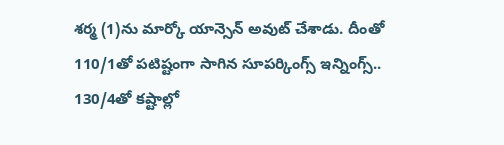శర్మ (1)ను మార్కో యాన్సెన్ అవుట్ చేశాడు. దీంతో 110/1తో పటిష్టంగా సాగిన సూపర్కింగ్స్ ఇన్నింగ్స్.. 130/4తో కష్టాల్లో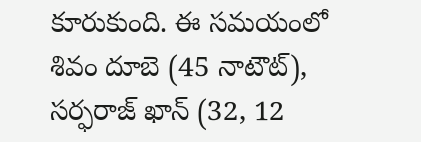కూరుకుంది. ఈ సమయంలో శివం దూబె (45 నాటౌట్), సర్ఫరాజ్ ఖాన్ (32, 12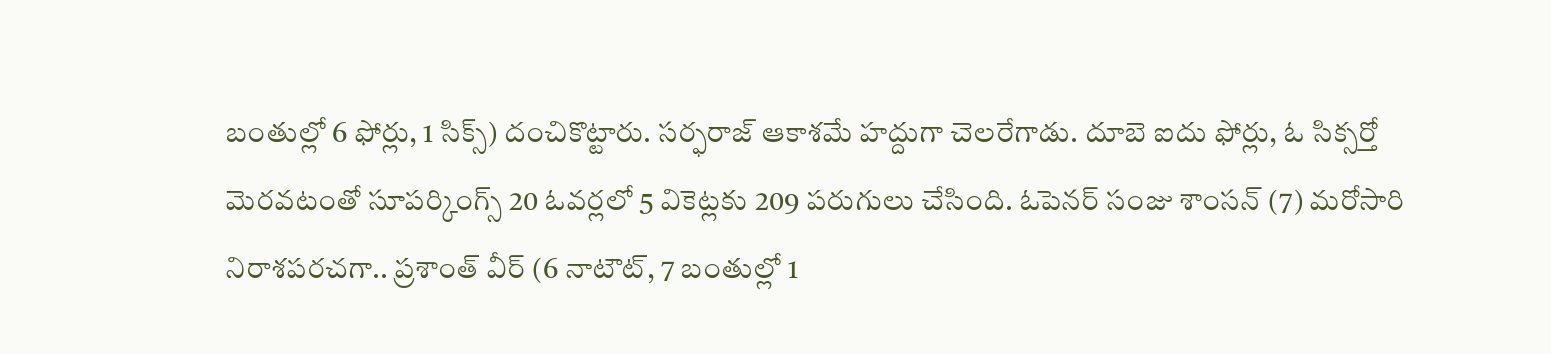బంతుల్లో 6 ఫోర్లు, 1 సిక్స్) దంచికొట్టారు. సర్ఫరాజ్ ఆకాశమే హద్దుగా చెలరేగాడు. దూబె ఐదు ఫోర్లు, ఓ సిక్సర్తో మెరవటంతో సూపర్కింగ్స్ 20 ఓవర్లలో 5 వికెట్లకు 209 పరుగులు చేసింది. ఓపెనర్ సంజు శాంసన్ (7) మరోసారి నిరాశపరచగా.. ప్రశాంత్ వీర్ (6 నాటౌట్, 7 బంతుల్లో 1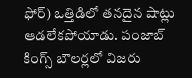ఫోర్) ఒత్తిడిలో తనదైన షాట్లు ఆడలేకపోయాడు. పంజాబ్ కింగ్స్ బౌలర్లలో విజరు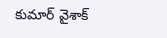కుమార్ వైశాక్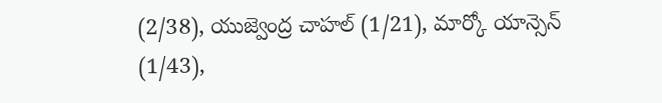(2/38), యుజ్వెంద్ర చాహల్ (1/21), మార్కో యాన్సెన్ (1/43),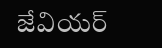జేవియర్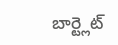బార్ట్లెట్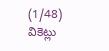(1/48) వికెట్లు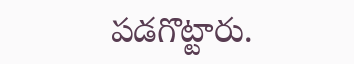పడగొట్టారు.